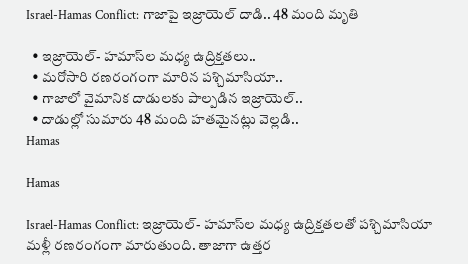Israel-Hamas Conflict: గాజాపై ఇజ్రాయెల్‌ దాడి.. 48 మంది మృతి

  • ఇజ్రాయెల్‌- హమాస్‌ల మధ్య ఉద్రిక్తతలు..
  • మరోసారి రణరంగంగా మారిన పశ్చిమాసియా..
  • గాజాలో వైమానిక దాడులకు పాల్పడిన ఇజ్రాయెల్..
  • దాడుల్లో సుమారు 48 మంది హతమైనట్లు వెల్లడి..
Hamas

Hamas

Israel-Hamas Conflict: ఇజ్రాయెల్‌- హమాస్‌ల మధ్య ఉద్రిక్తతలతో పశ్చిమాసియా మళ్లీ రణరంగంగా మారుతుంది. తాజాగా ఉత్తర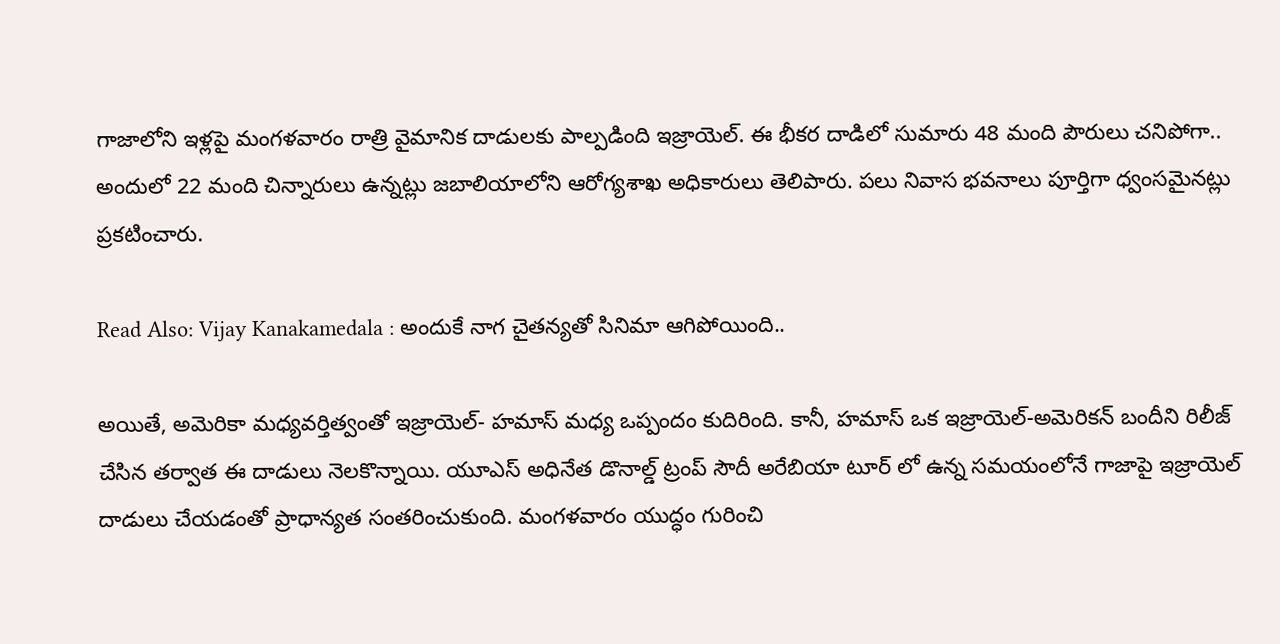గాజాలోని ఇళ్లపై మంగళవారం రాత్రి వైమానిక దాడులకు పాల్పడింది ఇజ్రాయెల్. ఈ భీకర దాడిలో సుమారు 48 మంది పౌరులు చనిపోగా.. అందులో 22 మంది చిన్నారులు ఉన్నట్లు జబాలియాలోని ఆరోగ్యశాఖ అధికారులు తెలిపారు. పలు నివాస భవనాలు పూర్తిగా ధ్వంసమైనట్లు ప్రకటించారు.

Read Also: Vijay Kanakamedala : అందుకే నాగ చైతన్యతో సినిమా ఆగిపోయింది..

అయితే, అమెరికా మధ్యవర్తిత్వంతో ఇజ్రాయెల్- హమాస్ మధ్య ఒప్పందం కుదిరింది. కానీ, హమాస్‌ ఒక ఇజ్రాయెల్-అమెరికన్ బందీని రిలీజ్ చేసిన తర్వాత ఈ దాడులు నెలకొన్నాయి. యూఎస్ అధినేత డొనాల్డ్‌ ట్రంప్‌ సౌదీ అరేబియా టూర్ లో ఉన్న సమయంలోనే గాజాపై ఇజ్రాయెల్‌ దాడులు చేయడంతో ప్రాధాన్యత సంతరించుకుంది. మంగళవారం యుద్ధం గురించి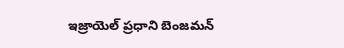ఇజ్రాయెల్‌ ప్రధాని బెంజమన్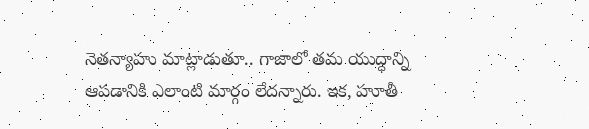నెతన్యాహు మాట్లాడుతూ.. గాజాలో తమ యుద్ధాన్ని ఆపడానికి ఎలాంటి మార్గం లేదన్నారు. ఇక, హూతీ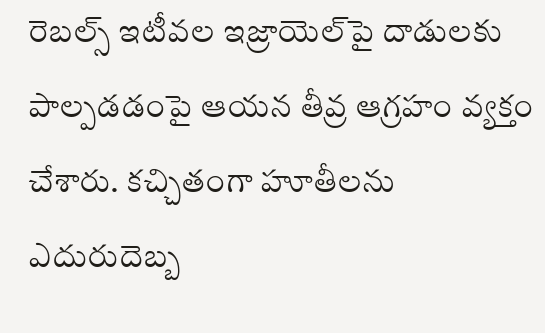రెబల్స్ ఇటీవల ఇజ్రాయెల్‌పై దాడులకు పాల్పడడంపై ఆయన తీవ్ర ఆగ్రహం వ్యక్తం చేశారు. కచ్చితంగా హూతీలను ఎదురుదెబ్బ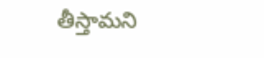తీస్తామని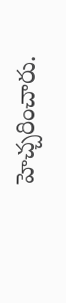హెచ్చరించారు.